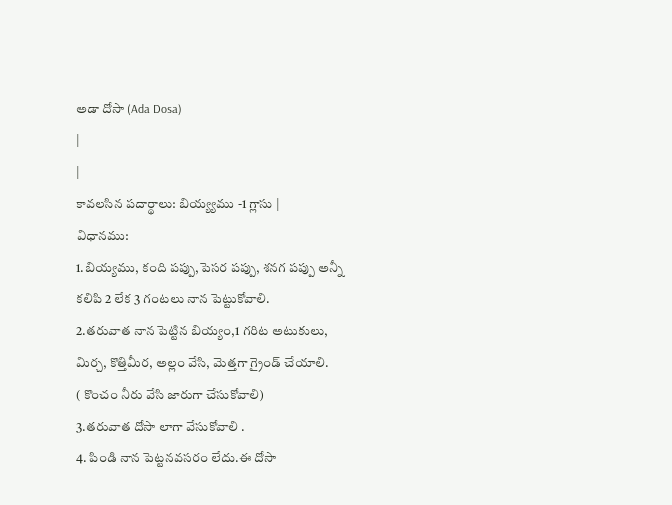అడా దోసా (Ada Dosa)
|
|
కావలసిన పదార్థాలు: బియ్య్యము -1 గ్లాసు |
విధానము:
1.బియ్యము, కంది పప్పు,పెసర పప్పు, శనగ పప్పు అన్నీ కలిపి 2 లేక 3 గంటలు నాన పెట్టుకోవాలి.
2.తరువాత నాన పెట్టిన బియ్యం,1 గరిట అటుకులు, మిర్చ, కొత్తిమీర, అల్లం వేసి, మెత్తగా గ్రైండ్ చేయాలి.
( కొంచం నీరు వేసి జారుగా చేసుకోవాలి)
3.తరువాత దోసా లాగా వేసుకోవాలి .
4. పిండి నాన పెట్టనవసరం లేదు.ఈ దోసా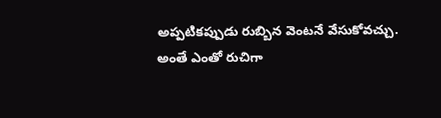అప్పటికప్పుడు రుబ్బిన వెంటనే వేసుకోవచ్చు.
అంతే ఎంతో రుచిగా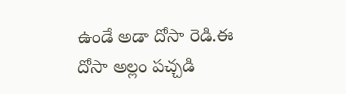ఉండే అడా దోసా రెడి.ఈ దోసా అల్లం పచ్చడి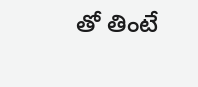తో తింటే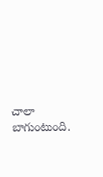చాలా బాగుంటుంది.